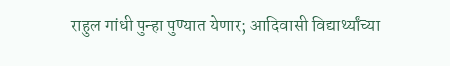राहुल गांधी पुन्हा पुण्यात येणार; आदिवासी विद्यार्थ्यांच्या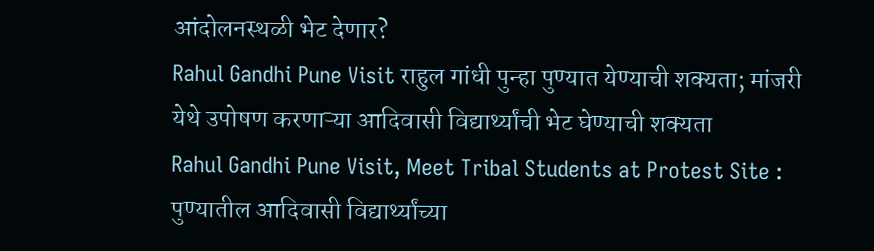आंदोलनस्थळी भेट देणार?
Rahul Gandhi Pune Visit राहुल गांधी पुन्हा पुण्यात येण्याची शक्यता; मांजरी येथे उपोषण करणाऱ्या आदिवासी विद्यार्थ्यांची भेट घेण्याची शक्यता
Rahul Gandhi Pune Visit, Meet Tribal Students at Protest Site : पुण्यातील आदिवासी विद्यार्थ्यांच्या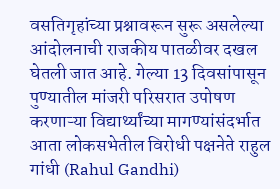वसतिगृहांच्या प्रश्नावरून सुरू असलेल्या आंदोलनाची राजकीय पातळीवर दखल घेतली जात आहे. गेल्या 13 दिवसांपासून पुण्यातील मांजरी परिसरात उपोषण करणाऱ्या विद्यार्थ्यांच्या मागण्यांसंदर्भात आता लोकसभेतील विरोधी पक्षनेते राहुल गांधी (Rahul Gandhi)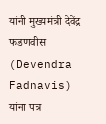यांनी मुख्यमंत्री देवेंद्र फडणवीस (Devendra Fadnavis) यांना पत्र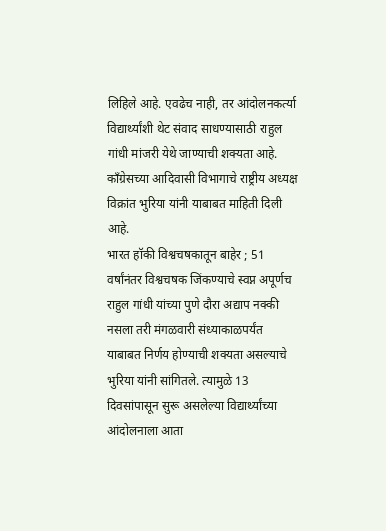लिहिले आहे. एवढेच नाही, तर आंदोलनकर्त्या विद्यार्थ्यांशी थेट संवाद साधण्यासाठी राहुल गांधी मांजरी येथे जाण्याची शक्यता आहे. काँग्रेसच्या आदिवासी विभागाचे राष्ट्रीय अध्यक्ष विक्रांत भुरिया यांनी याबाबत माहिती दिली आहे.
भारत हॉकी विश्वचषकातून बाहेर ; 51 वर्षांनंतर विश्वचषक जिंकण्याचे स्वप्न अपूर्णच
राहुल गांधी यांच्या पुणे दौरा अद्याप नक्की नसला तरी मंगळवारी संध्याकाळपर्यंत याबाबत निर्णय होण्याची शक्यता असल्याचे भुरिया यांनी सांगितले. त्यामुळे 13 दिवसांपासून सुरू असलेल्या विद्यार्थ्यांच्या आंदोलनाला आता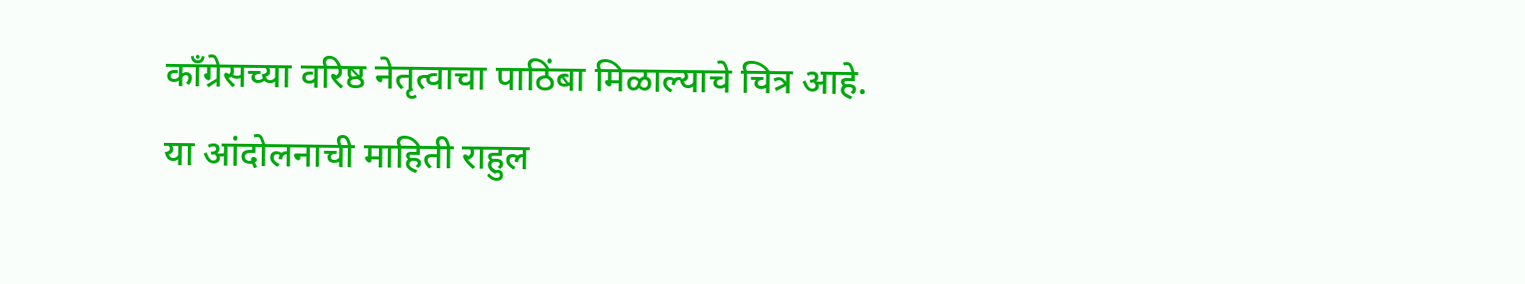काँग्रेसच्या वरिष्ठ नेतृत्वाचा पाठिंबा मिळाल्याचे चित्र आहे.
या आंदोलनाची माहिती राहुल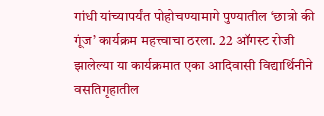गांधी यांच्यापर्यंत पोहोचण्यामागे पुण्यातील ‘छात्रो की गूंज’ कार्यक्रम महत्त्वाचा ठरला. 22 ऑगस्ट रोजी झालेल्या या कार्यक्रमात एका आदिवासी विद्यार्थिनीने वसतिगृहातील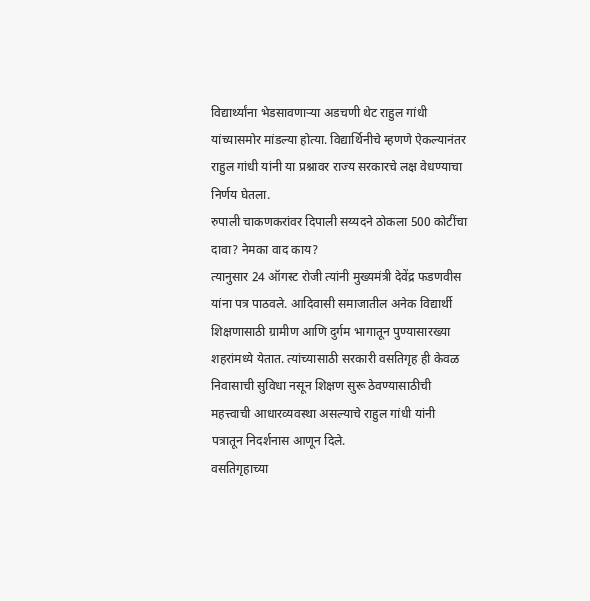विद्यार्थ्यांना भेडसावणाऱ्या अडचणी थेट राहुल गांधी यांच्यासमोर मांडल्या होत्या. विद्यार्थिनीचे म्हणणे ऐकल्यानंतर राहुल गांधी यांनी या प्रश्नावर राज्य सरकारचे लक्ष वेधण्याचा निर्णय घेतला.
रुपाली चाकणकरांवर दिपाली सय्यदने ठोकला 500 कोटींचा दावा? नेमका वाद काय?
त्यानुसार 24 ऑगस्ट रोजी त्यांनी मुख्यमंत्री देवेंद्र फडणवीस यांना पत्र पाठवले. आदिवासी समाजातील अनेक विद्यार्थी शिक्षणासाठी ग्रामीण आणि दुर्गम भागातून पुण्यासारख्या शहरांमध्ये येतात. त्यांच्यासाठी सरकारी वसतिगृह ही केवळ निवासाची सुविधा नसून शिक्षण सुरू ठेवण्यासाठीची महत्त्वाची आधारव्यवस्था असल्याचे राहुल गांधी यांनी पत्रातून निदर्शनास आणून दिले.
वसतिगृहाच्या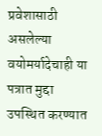प्रवेशासाठी असलेल्या वयोमर्यादेचाही या पत्रात मुद्दा उपस्थित करण्यात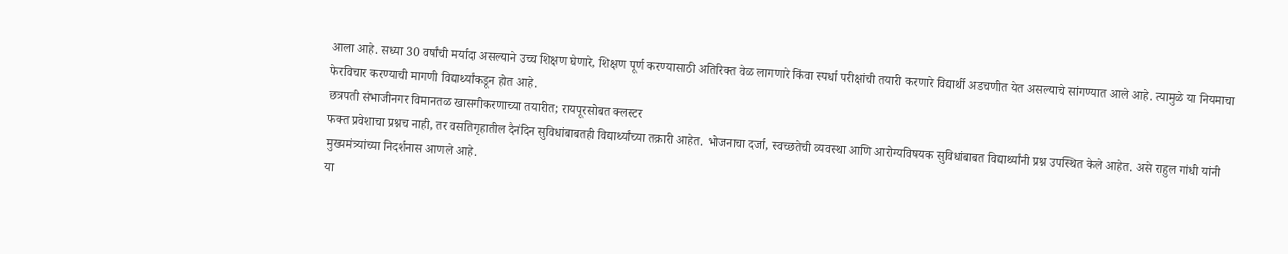आला आहे. सध्या 30 वर्षांची मर्यादा असल्याने उच्च शिक्षण घेणारे, शिक्षण पूर्ण करण्यासाठी अतिरिक्त वेळ लागणारे किंवा स्पर्धा परीक्षांची तयारी करणारे विद्यार्थी अडचणीत येत असल्याचे सांगण्यात आले आहे. त्यामुळे या नियमाचा फेरविचार करण्याची मागणी विद्यार्थ्यांकडून होत आहे.
छत्रपती संभाजीनगर विमानतळ खासगीकरणाच्या तयारीत; रायपूरसोबत क्लस्टर
फक्त प्रवेशाचा प्रश्नच नाही, तर वसतिगृहातील दैनंदिन सुविधांबाबतही विद्यार्थ्यांच्या तक्रारी आहेत. भोजनाचा दर्जा, स्वच्छतेची व्यवस्था आणि आरोग्यविषयक सुविधांबाबत विद्यार्थ्यांनी प्रश्न उपस्थित केले आहेत. असे राहुल गांधी यांनी मुख्यमंत्र्यांच्या निदर्शनास आणले आहे.
या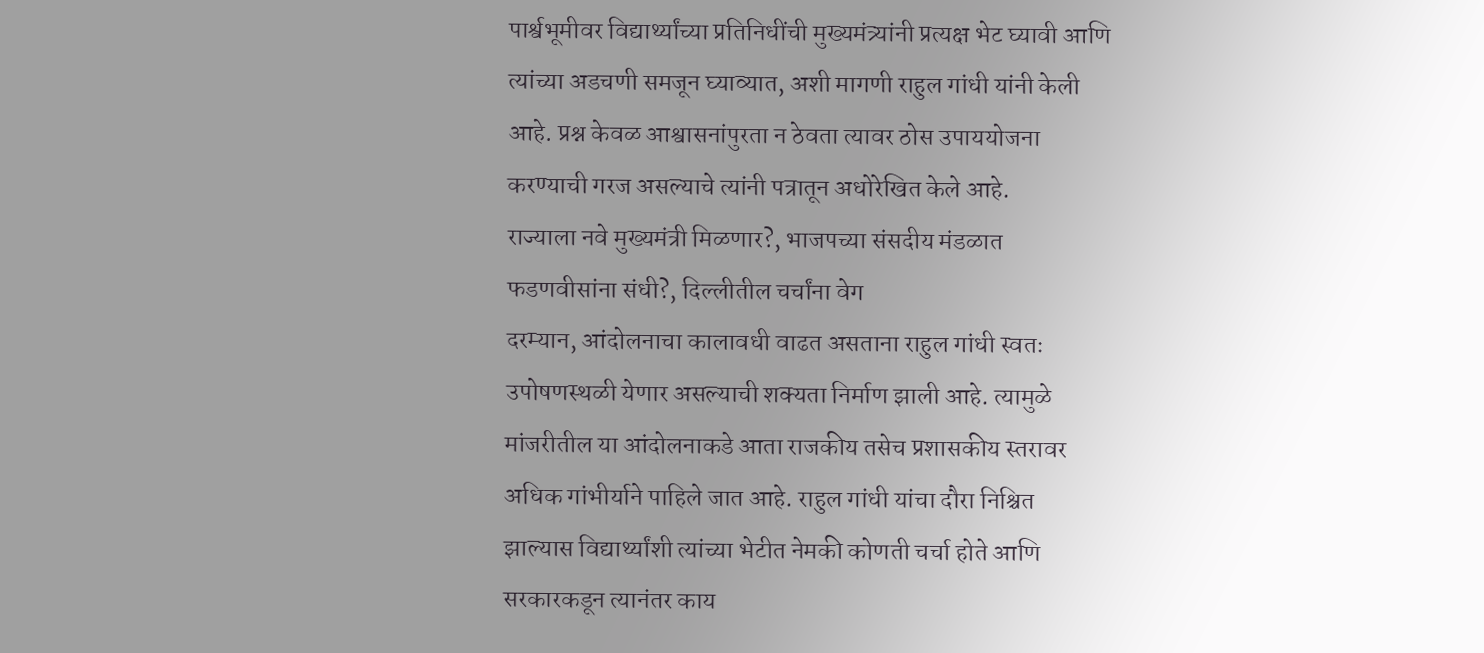पार्श्वभूमीवर विद्यार्थ्यांच्या प्रतिनिधींची मुख्यमंत्र्यांनी प्रत्यक्ष भेट घ्यावी आणि त्यांच्या अडचणी समजून घ्याव्यात, अशी मागणी राहुल गांधी यांनी केली आहे. प्रश्न केवळ आश्वासनांपुरता न ठेवता त्यावर ठोस उपाययोजना करण्याची गरज असल्याचे त्यांनी पत्रातून अधोरेखित केले आहे.
राज्याला नवे मुख्यमंत्री मिळणार?, भाजपच्या संसदीय मंडळात फडणवीसांना संधी?, दिल्लीतील चर्चांना वेग
दरम्यान, आंदोलनाचा कालावधी वाढत असताना राहुल गांधी स्वतः उपोषणस्थळी येणार असल्याची शक्यता निर्माण झाली आहे. त्यामुळे मांजरीतील या आंदोलनाकडे आता राजकीय तसेच प्रशासकीय स्तरावर अधिक गांभीर्याने पाहिले जात आहे. राहुल गांधी यांचा दौरा निश्चित झाल्यास विद्यार्थ्यांशी त्यांच्या भेटीत नेमकी कोणती चर्चा होते आणि सरकारकडून त्यानंतर काय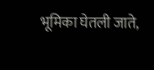भूमिका घेतली जाते,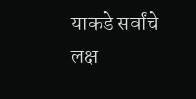याकडे सर्वांचे लक्ष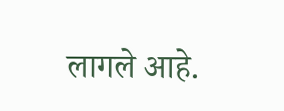लागले आहे.